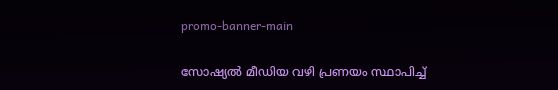promo-banner-main

സോഷ്യൽ മീഡിയ വഴി പ്രണയം സ്ഥാപിച്ച്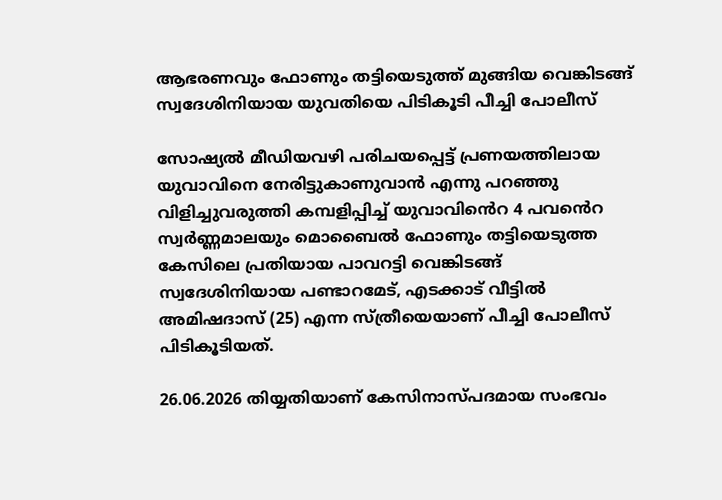ആഭരണവും ഫോണും തട്ടിയെടുത്ത് മുങ്ങിയ വെങ്കിടങ്ങ് സ്വദേശിനിയായ യുവതിയെ പിടികൂടി പീച്ചി പോലീസ്

സോഷ്യൽ മീഡിയവഴി പരിചയപ്പെട്ട് പ്രണയത്തിലായ യുവാവിനെ നേരിട്ടുകാണുവാൻ എന്നു പറഞ്ഞു വിളിച്ചുവരുത്തി കമ്പളിപ്പിച്ച് യുവാവിൻെറ 4 പവൻെറ സ്വർണ്ണമാലയും മൊബൈൽ ഫോണും തട്ടിയെടുത്ത കേസിലെ പ്രതിയായ പാവറട്ടി വെങ്കിടങ്ങ് സ്വദേശിനിയായ പണ്ടാറമേട്, എടക്കാട് വീട്ടിൽ അമിഷദാസ് (25) എന്ന സ്ത്രീയെയാണ് പീച്ചി പോലീസ് പിടികൂടിയത്.

26.06.2026 തിയ്യതിയാണ് കേസിനാസ്പദമായ സംഭവം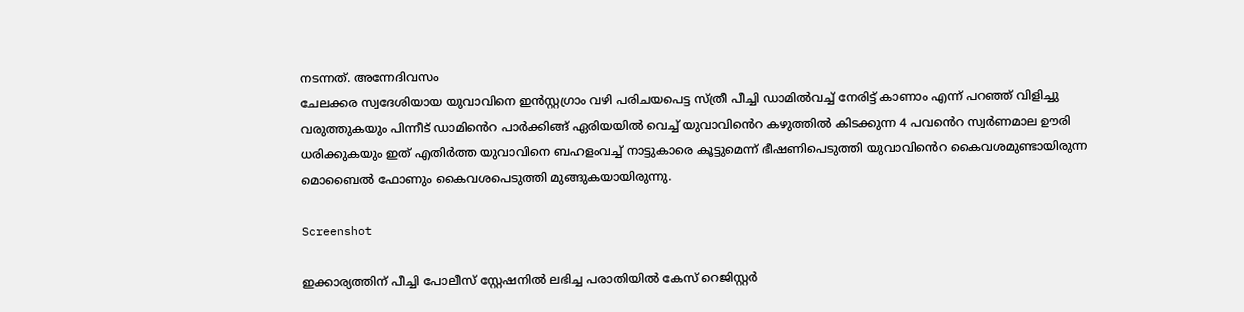നടന്നത്. അന്നേദിവസം
ചേലക്കര സ്വദേശിയായ യുവാവിനെ ഇൻസ്റ്റഗ്രാം വഴി പരിചയപെട്ട സ്ത്രീ പീച്ചി ഡാമിൽവച്ച് നേരിട്ട് കാണാം എന്ന് പറഞ്ഞ് വിളിച്ചു വരുത്തുകയും പിന്നീട് ഡാമിൻെറ പാർക്കിങ്ങ് ഏരിയയിൽ വെച്ച് യുവാവിൻെറ കഴുത്തിൽ കിടക്കുന്ന 4 പവൻെറ സ്വർണമാല ഊരി ധരിക്കുകയും ഇത് എതിർത്ത യുവാവിനെ ബഹളംവച്ച് നാട്ടുകാരെ കൂട്ടുമെന്ന് ഭീഷണിപെടുത്തി യുവാവിൻെറ കൈവശമുണ്ടായിരുന്ന മൊബൈൽ ഫോണും കൈവശപെടുത്തി മുങ്ങുകയായിരുന്നു.

Screenshot

ഇക്കാര്യത്തിന് പീച്ചി പോലീസ് സ്റ്റേഷനിൽ ലഭിച്ച പരാതിയിൽ കേസ് റെജിസ്റ്റർ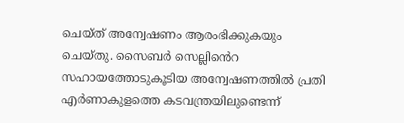ചെയ്ത് അന്വേഷണം ആരംഭിക്കുകയും ചെയ്തു. സൈബർ സെല്ലിൻെറ സഹായത്തോടുകൂടിയ അന്വേഷണത്തിൽ പ്രതി എർണാകുളത്തെ കടവന്ത്രയിലുണ്ടെന്ന്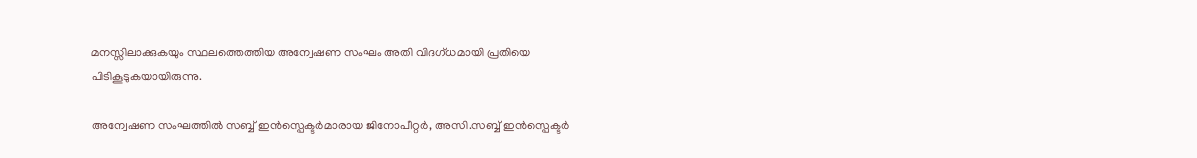മനസ്സിലാക്കുകയും സ്ഥലത്തെത്തിയ അന്വേഷണ സംഘം അതി വിദഗ്ധമായി പ്രതിയെ പിടികൂടുകയായിരുന്നു.

അന്വേഷണ സംഘത്തിൽ സബ്ബ് ഇൻസ്പെക്ടർമാരായ ജിനോപീറ്റർ, അസി.സബ്ബ് ഇൻസ്പെക്ടർ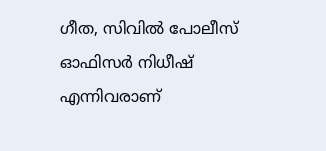ഗീത, സിവിൽ പോലീസ് ഓഫിസർ നിധീഷ് എന്നിവരാണ്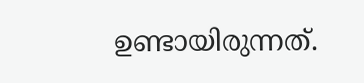ഉണ്ടായിരുന്നത്.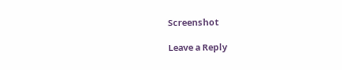Screenshot

Leave a Reply